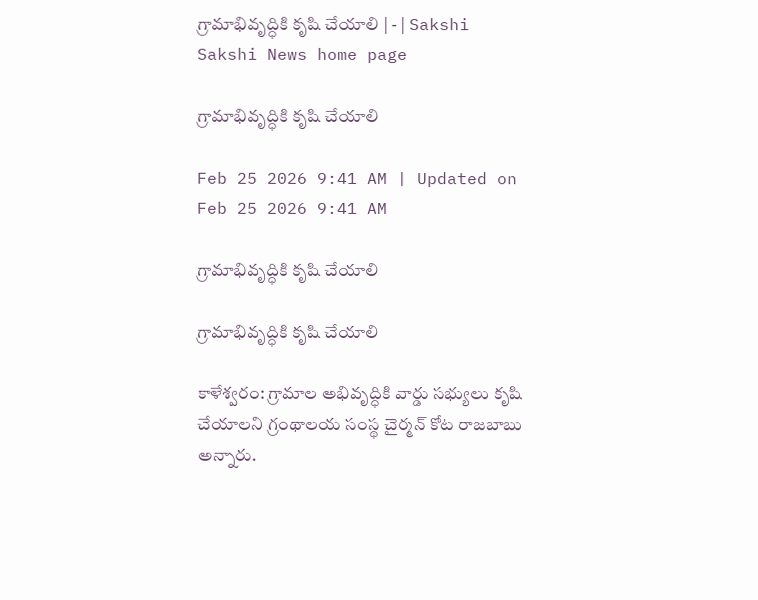గ్రామాభివృద్ధికి కృషి చేయాలి | - | Sakshi
Sakshi News home page

గ్రామాభివృద్ధికి కృషి చేయాలి

Feb 25 2026 9:41 AM | Updated on Feb 25 2026 9:41 AM

గ్రామాభివృద్ధికి కృషి చేయాలి

గ్రామాభివృద్ధికి కృషి చేయాలి

కాళేశ్వరం: గ్రామాల అభివృద్ధికి వార్డు సభ్యులు కృషి చేయాలని గ్రంథాలయ సంస్థ చైర్మన్‌ కోట రాజబాబు అన్నారు.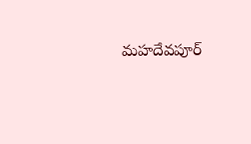మహదేవపూర్‌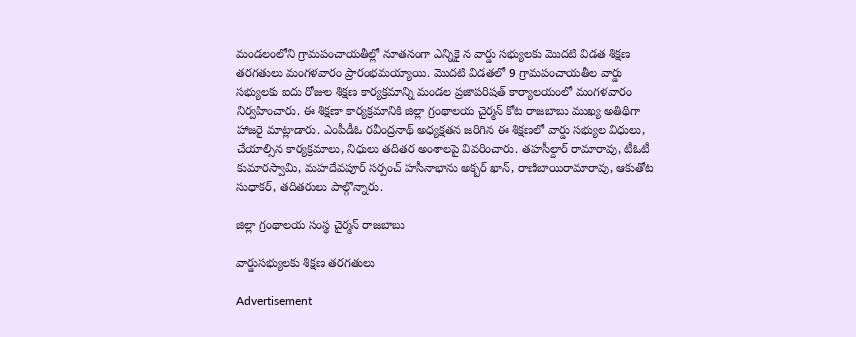మండలంలోని గ్రామపంచాయతీల్లో నూతనంగా ఎన్నికై న వార్డు సభ్యులకు మొదటి విడత శిక్షణ తరగతులు మంగళవారం ప్రారంభమయ్యాయి. మొదటి విడతలో 9 గ్రామపంచాయతీల వార్డు సభ్యులకు ఐదు రోజుల శిక్షణ కార్యక్రమాన్ని మండల ప్రజాపరిషత్‌ కార్యాలయంలో మంగళవారం నిర్వహించారు. ఈ శిక్షణా కార్యక్రమానికి జిల్లా గ్రంథాలయ చైర్మన్‌ కోట రాజబాబు ముఖ్య అతిథిగా హాజరై మాట్లాడారు. ఎంపీడీఓ రవీంద్రనాథ్‌ అధ్యక్షతన జరిగిన ఈ శిక్షణలో వార్డు సభ్యుల విధులు, చేయాల్సిన కార్యక్రమాలు, నిధులు తదితర అంశాలపై వివరించారు. తహసీల్దార్‌ రామారావు, టీఓటీ కుమారస్వామి, మహదేవపూర్‌ సర్పంచ్‌ హసీనాభాను అక్బర్‌ ఖాన్‌, రాణిబాయిరామారావు, ఆకుతోట సుధాకర్‌, తదితరులు పాల్గొన్నారు.

జిల్లా గ్రంథాలయ సంస్థ చైర్మన్‌ రాజబాబు

వార్డుసభ్యులకు శిక్షణ తరగతులు

Advertisement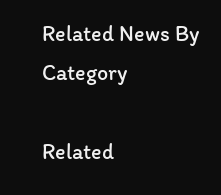Related News By Category

Related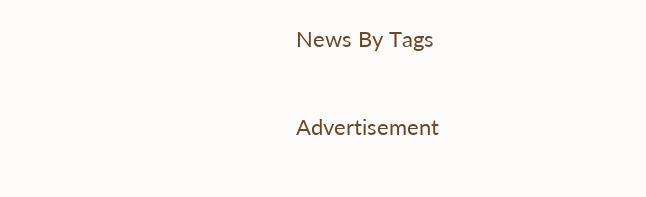News By Tags

Advertisement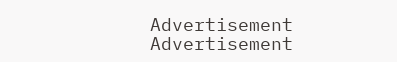Advertisement
Advertisement